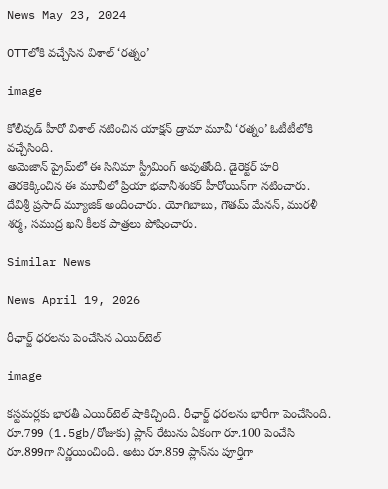News May 23, 2024

OTTలోకి వచ్చేసిన విశాల్ ‘రత్నం’

image

కోలీవుడ్ హీరో విశాల్ నటించిన యాక్షన్ డ్రామా మూవీ ‘రత్నం’ ఓటీటీలోకి వచ్చేసింది.
అమెజాన్ ప్రైమ్‌లో ఈ సినిమా స్ట్రీమింగ్ అవుతోంది. డైరెక్టర్ హరి తెరకెక్కించిన ఈ మూవీలో ప్రియా భవానీశంకర్ హీరోయిన్‌గా నటించారు. దేవిశ్రీ ప్రసాద్ మ్యూజిక్ అందించారు. యోగిబాబు, గౌతమ్ మేనన్, మురళీ శర్మ, సముద్ర ఖని కీలక పాత్రలు పోషించారు.

Similar News

News April 19, 2026

రీఛార్జ్ ధరలను పెంచేసిన ఎయిర్‌టెల్

image

కస్టమర్లకు భారతీ ఎయిర్‌టెల్ షాకిచ్చింది. రీఛార్జ్ ధరలను భారీగా పెంచేసింది. రూ.799 (1.5gb/రోజుకు) ప్లాన్ రేటును ఏకంగా రూ.100 పెంచేసి రూ.899గా నిర్ణయించింది. అటు రూ.859 ప్లాన్‌ను పూర్తిగా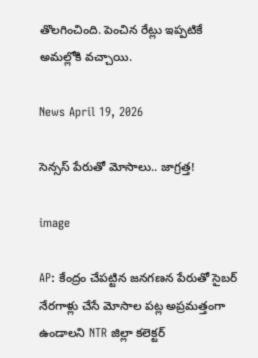తొలగించింది. పెంచిన రేట్లు ఇప్పటికే అమల్లోకి వచ్చాయి.

News April 19, 2026

సెన్సస్ పేరుతో మోసాలు.. జాగ్రత్త!

image

AP: కేంద్రం చేపట్టిన జనగణన పేరుతో సైబర్ నేరగాళ్లు చేసే మోసాల పట్ల అప్రమత్తంగా ఉండాలని NTR జిల్లా కలెక్టర్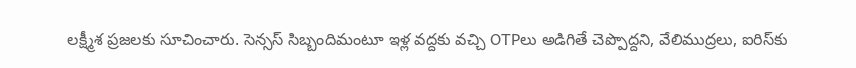లక్ష్మీశ ప్రజలకు సూచించారు. సెన్సస్ సిబ్బందిమంటూ ఇళ్ల వద్దకు వచ్చి OTPలు అడిగితే చెప్పొద్దని, వేలిముద్రలు, ఐరిస్‌కు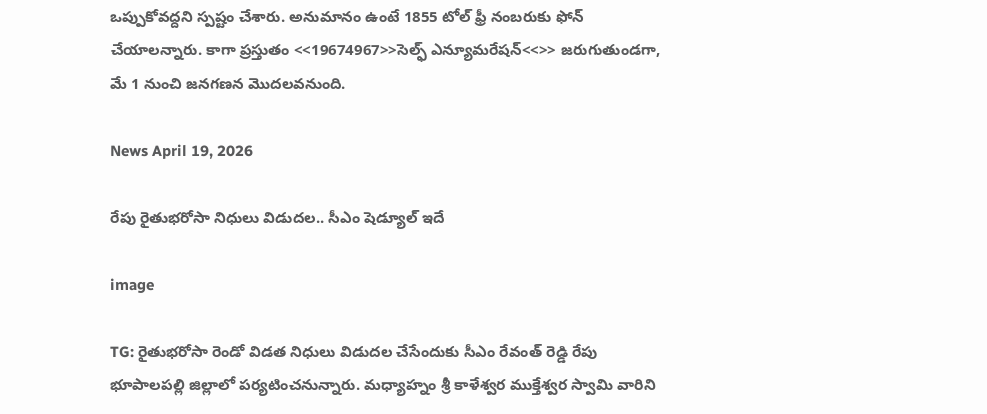ఒప్పుకోవద్దని స్పష్టం చేశారు. అనుమానం ఉంటే 1855 టోల్ ఫ్రీ నంబరుకు ఫోన్ చేయాలన్నారు. కాగా ప్రస్తుతం <<19674967>>సెల్ఫ్ ఎన్యూమరేషన్<<>> జరుగుతుండగా, మే 1 నుంచి జనగణన మొదలవనుంది.

News April 19, 2026

రేపు రైతుభరోసా నిధులు విడుదల.. సీఎం షెడ్యూల్ ఇదే

image

TG: రైతుభరోసా రెండో విడత నిధులు విడుదల చేసేందుకు సీఎం రేవంత్ రెడ్డి రేపు భూపాలపల్లి జిల్లాలో పర్యటించనున్నారు. మధ్యాహ్నం శ్రీ కాళేశ్వర ముక్తేశ్వర స్వామి వారిని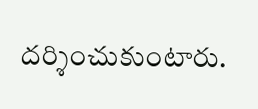దర్శించుకుంటారు.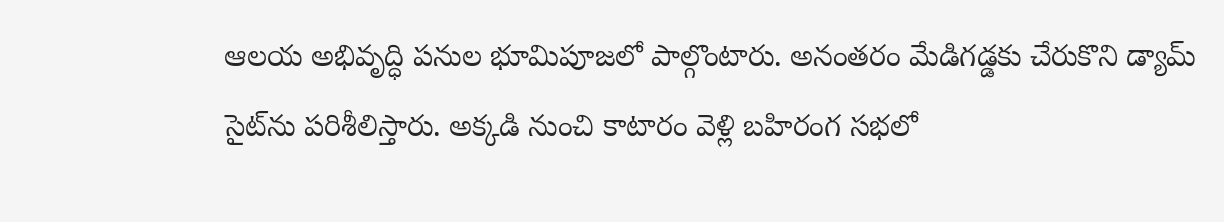ఆలయ అభివృద్ధి పనుల భూమిపూజలో పాల్గొంటారు. అనంతరం మేడిగడ్డకు చేరుకొని డ్యామ్ సైట్‌ను పరిశీలిస్తారు. అక్కడి నుంచి కాటారం వెళ్లి బహిరంగ సభలో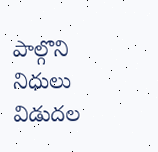పాల్గొని నిధులు విడుదల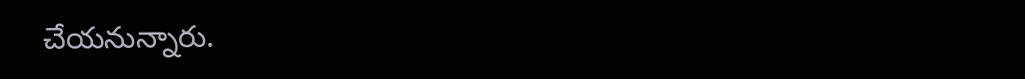చేయనున్నారు.